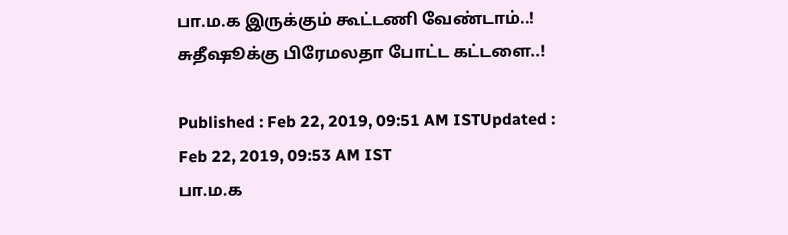பா.ம.க இருக்கும் கூட்டணி வேண்டாம்..! சுதீஷூக்கு பிரேமலதா போட்ட கட்டளை..!

Published : Feb 22, 2019, 09:51 AM ISTUpdated : Feb 22, 2019, 09:53 AM IST
பா.ம.க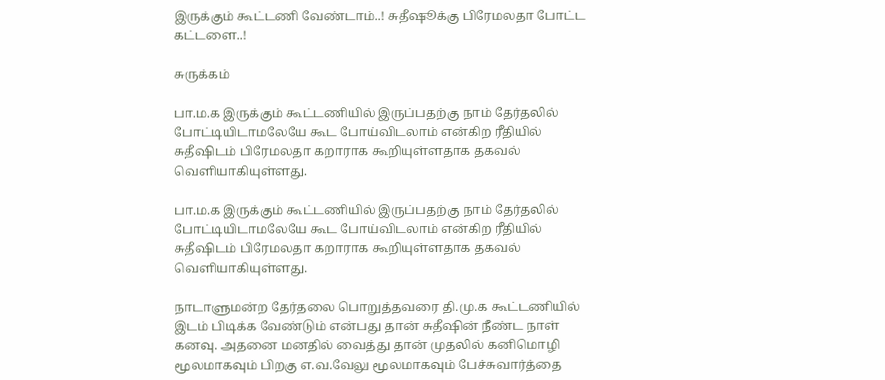இருக்கும் கூட்டணி வேண்டாம்..! சுதீஷூக்கு பிரேமலதா போட்ட கட்டளை..!

சுருக்கம்

பா.ம.க இருக்கும் கூட்டணியில் இருப்பதற்கு நாம் தேர்தலில் போட்டியிடாமலேயே கூட போய்விடலாம் என்கிற ரீதியில் சுதீஷிடம் பிரேமலதா கறாராக கூறியுள்ளதாக தகவல் வெளியாகியுள்ளது.

பா.ம.க இருக்கும் கூட்டணியில் இருப்பதற்கு நாம் தேர்தலில் போட்டியிடாமலேயே கூட போய்விடலாம் என்கிற ரீதியில் சுதீஷிடம் பிரேமலதா கறாராக கூறியுள்ளதாக தகவல் வெளியாகியுள்ளது.

நாடாளுமன்ற தேர்தலை பொறுத்தவரை தி.மு.க கூட்டணியில் இடம் பிடிக்க வேண்டும் என்பது தான் சுதீஷின் நீண்ட நாள் கனவு. அதனை மனதில் வைத்து தான் முதலில் கனிமொழி மூலமாகவும் பிறகு எ.வ.வேலு மூலமாகவும் பேச்சுவார்த்தை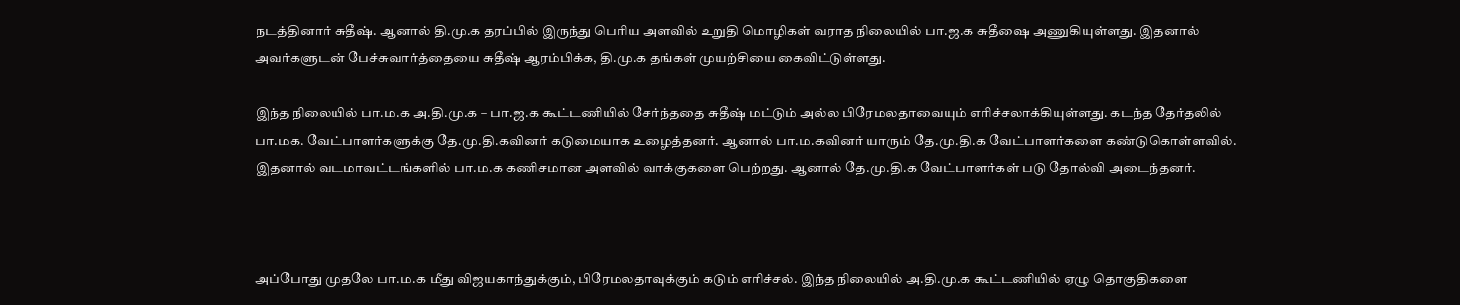நடத்தினார் சுதீஷ். ஆனால் தி.மு.க தரப்பில் இருந்து பெரிய அளவில் உறுதி மொழிகள் வராத நிலையில் பா.ஜ.க சுதீஷை அணுகியுள்ளது. இதனால் அவர்களுடன் பேச்சுவார்த்தையை சுதீஷ் ஆரம்பிக்க, தி.மு.க தங்கள் முயற்சியை கைவிட்டுள்ளது.

இந்த நிலையில் பா.ம.க அ.தி.மு.க – பா.ஜ.க கூட்டணியில் சேர்ந்ததை சுதீஷ் மட்டும் அல்ல பிரேமலதாவையும் எரிச்சலாக்கியுள்ளது. கடந்த தேர்தலில் பா.மக. வேட்பாளர்களுக்கு தே.மு.தி.கவினர் கடுமையாக உழைத்தனர். ஆனால் பா.ம.கவினர் யாரும் தே.மு.தி.க வேட்பாளர்களை கண்டுகொள்ளவில். இதனால் வடமாவட்டங்களில் பா.ம.க கணிசமான அளவில் வாக்குகளை பெற்றது. ஆனால் தே.மு.தி.க வேட்பாளர்கள் படு தோல்வி அடைந்தனர்.



அப்போது முதலே பா.ம.க மீது விஜயகாந்துக்கும், பிரேமலதாவுக்கும் கடும் எரிச்சல். இந்த நிலையில் அ.தி.மு.க கூட்டணியில் ஏழு தொகுதிகளை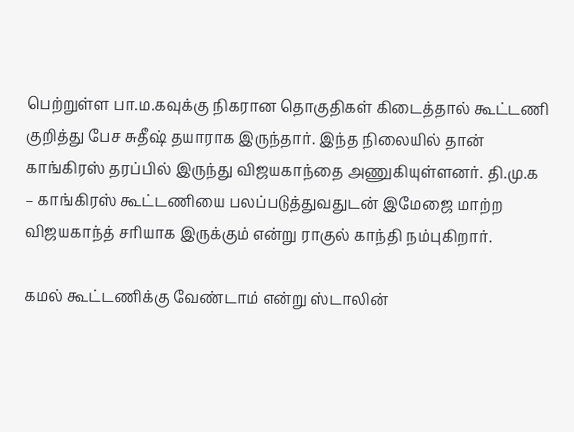பெற்றுள்ள பா.ம.கவுக்கு நிகரான தொகுதிகள் கிடைத்தால் கூட்டணி குறித்து பேச சுதீஷ் தயாராக இருந்தார். இந்த நிலையில் தான் காங்கிரஸ் தரப்பில் இருந்து விஜயகாந்தை அணுகியுள்ளனர். தி.மு.க – காங்கிரஸ் கூட்டணியை பலப்படுத்துவதுடன் இமேஜை மாற்ற விஜயகாந்த் சரியாக இருக்கும் என்று ராகுல் காந்தி நம்புகிறார்.

கமல் கூட்டணிக்கு வேண்டாம் என்று ஸ்டாலின்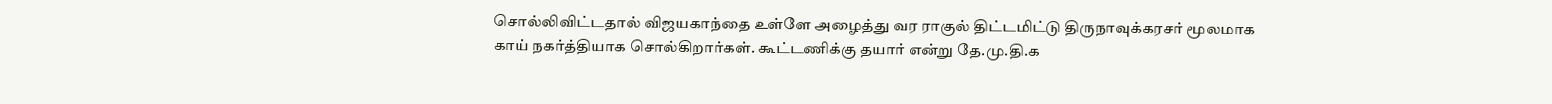சொல்லிவிட்டதால் விஜயகாந்தை உள்ளே அழைத்து வர ராகுல் திட்டமிட்டு திருநாவுக்கரசர் மூலமாக காய் நகர்த்தியாக சொல்கிறார்கள். கூட்டணிக்கு தயார் என்று தே.மு.தி.க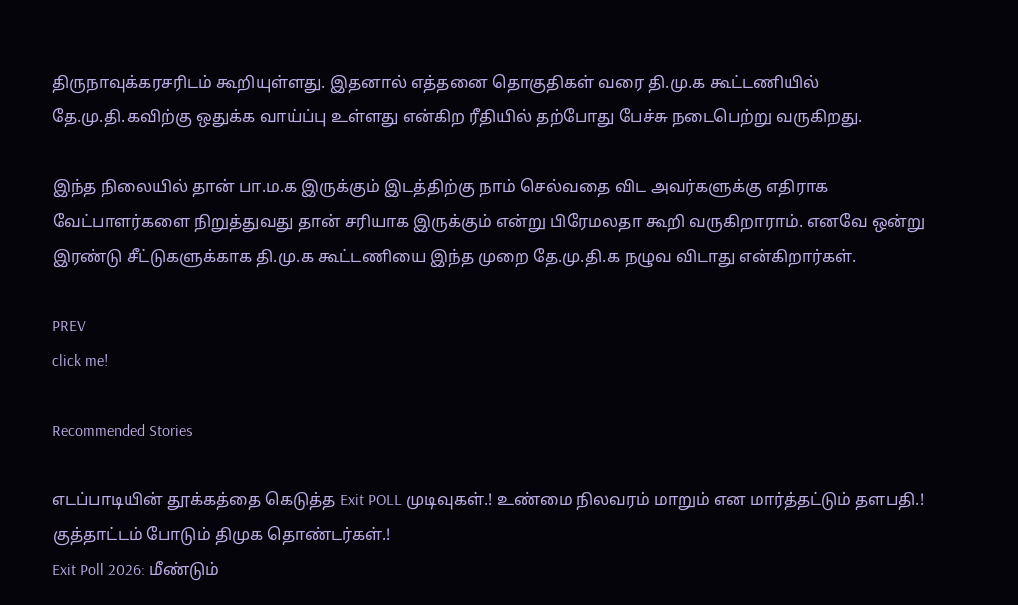திருநாவுக்கரசரிடம் கூறியுள்ளது. இதனால் எத்தனை தொகுதிகள் வரை தி.மு.க கூட்டணியில் தே.மு.தி.கவிற்கு ஒதுக்க வாய்ப்பு உள்ளது என்கிற ரீதியில் தற்போது பேச்சு நடைபெற்று வருகிறது.

இந்த நிலையில் தான் பா.ம.க இருக்கும் இடத்திற்கு நாம் செல்வதை விட அவர்களுக்கு எதிராக வேட்பாளர்களை நிறுத்துவது தான் சரியாக இருக்கும் என்று பிரேமலதா கூறி வருகிறாராம். எனவே ஒன்று இரண்டு சீட்டுகளுக்காக தி.மு.க கூட்டணியை இந்த முறை தே.மு.தி.க நழுவ விடாது என்கிறார்கள்.

PREV
click me!

Recommended Stories

எடப்பாடியின் தூக்கத்தை கெடுத்த Exit POLL முடிவுகள்.! உண்மை நிலவரம் மாறும் என மார்த்தட்டும் தளபதி.! குத்தாட்டம் போடும் திமுக தொண்டர்கள்.!
Exit Poll 2026: மீண்டும்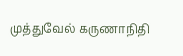முத்துவேல் கருணாநிதி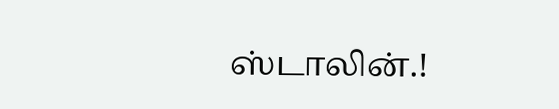ஸ்டாலின்.!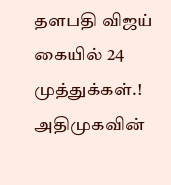தளபதி விஜய் கையில் 24 முத்துக்கள்.! அதிமுகவின்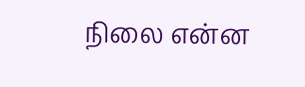நிலை என்ன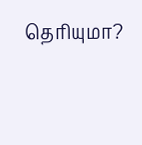தெரியுமா?